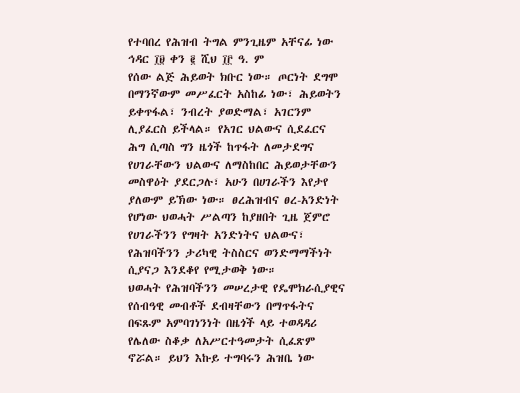የተባበረ የሕዝብ ትግል ምንጊዜም አቸናፊ ነው
ኅዳር ፲፱ ቀን ፪ ሺህ ፲፫ ዓ. ም
የሰው ልጅ ሕይወት ክቡር ነው። ጦርነት ደግሞ በማንኛውም መሥፈርት አስከፊ ነው፣ ሕይወትን ይቀጥፋል፣ ንብረት ያወድማል፣ አገርንም ሊያፈርስ ይችላል። የአገር ህልውና ሲደፈርና ሕግ ሲጣስ ግን ዜጎች ከጥፋት ለመታደግና የሀገራቸውን ህልውና ለማስከበር ሕይወታቸውን መስዋዕት ያደርጋሉ፣ አሁን በሀገራችን እየታየ ያለውም ይኽው ነው። ፀረሕዝብና ፀረ-አንድነት የሆነው ህወሓት ሥልጣን ከያዘበት ጊዜ ጀምሮ የሀገራችንን የግዛት አንድነትና ህልውና፣ የሕዝባችንን ታሪካዊ ትስስርና ወንድማማችነት ሲያናጋ እንደቆየ የሚታወቅ ነው።
ህወሓት የሕዝባችንን መሠረታዊ የዴሞክራሲያዊና የሰብዓዊ መብቶች ደብዛቸውን በማጥፋትና በፍጹም አምባገነንነት በዜጎች ላይ ተወዳዳሪ የሌለው ስቆቃ ለአሥርተዓመታት ሲፈጽም ኖሯል። ይህን እኩይ ተግባሩን ሕዝቤ ነው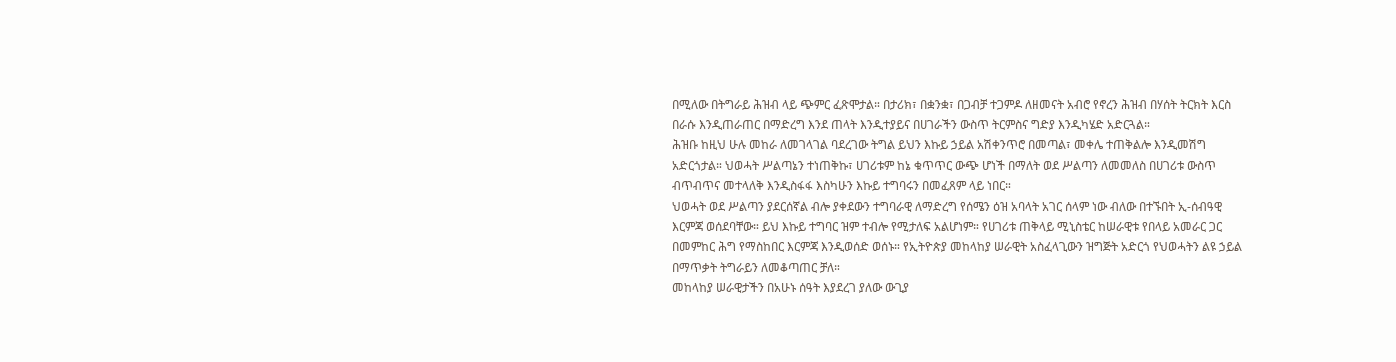በሚለው በትግራይ ሕዝብ ላይ ጭምር ፈጽሞታል። በታሪክ፣ በቋንቋ፣ በጋብቻ ተጋምዶ ለዘመናት አብሮ የኖረን ሕዝብ በሃሰት ትርክት እርስ በራሱ እንዲጠራጠር በማድረግ እንደ ጠላት እንዲተያይና በሀገራችን ውስጥ ትርምስና ግድያ እንዲካሄድ አድርጓል።
ሕዝቡ ከዚህ ሁሉ መከራ ለመገላገል ባደረገው ትግል ይህን እኩይ ኃይል አሽቀንጥሮ በመጣል፣ መቀሌ ተጠቅልሎ እንዲመሽግ አድርጎታል። ህወሓት ሥልጣኔን ተነጠቅኩ፣ ሀገሪቱም ከኔ ቁጥጥር ውጭ ሆነች በማለት ወደ ሥልጣን ለመመለስ በሀገሪቱ ውስጥ ብጥብጥና መተላለቅ እንዲስፋፋ እስካሁን እኩይ ተግባሩን በመፈጸም ላይ ነበር።
ህወሓት ወደ ሥልጣን ያደርሰኛል ብሎ ያቀደውን ተግባራዊ ለማድረግ የሰሜን ዕዝ አባላት አገር ሰላም ነው ብለው በተኙበት ኢ-ሰብዓዊ እርምጃ ወሰደባቸው። ይህ እኩይ ተግባር ዝም ተብሎ የሚታለፍ አልሆነም። የሀገሪቱ ጠቅላይ ሚኒስቴር ከሠራዊቱ የበላይ አመራር ጋር በመምከር ሕግ የማስከበር እርምጃ እንዲወሰድ ወሰኑ። የኢትዮጵያ መከላከያ ሠራዊት አስፈላጊውን ዝግጅት አድርጎ የህወሓትን ልዩ ኃይል በማጥቃት ትግራይን ለመቆጣጠር ቻለ።
መከላከያ ሠራዊታችን በአሁኑ ሰዓት እያደረገ ያለው ውጊያ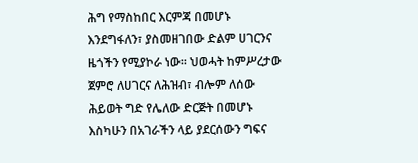ሕግ የማስከበር እርምጃ በመሆኑ እንደግፋለን፣ ያስመዘገበው ድልም ሀገርንና ዜጎችን የሚያኮራ ነው። ህወሓት ከምሥረታው ጀምሮ ለሀገርና ለሕዝብ፣ ብሎም ለሰው ሕይወት ግድ የሌለው ድርጅት በመሆኑ እስካሁን በአገራችን ላይ ያደርሰውን ግፍና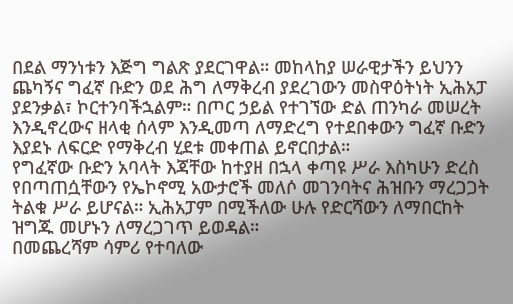በደል ማንነቱን እጅግ ግልጽ ያደርገዋል። መከላከያ ሠራዊታችን ይህንን ጨካኝና ግፈኛ ቡድን ወደ ሕግ ለማቅረብ ያደረገውን መስዋዕትነት ኢሕአፓ ያደንቃል፣ ኮርተንባችኋልም። በጦር ኃይል የተገኘው ድል ጠንካራ መሠረት እንዲኖረውና ዘላቂ ሰላም እንዲመጣ ለማድረግ የተደበቀውን ግፈኛ ቡድን እያደኑ ለፍርድ የማቅረብ ሂደቱ መቀጠል ይኖርበታል።
የግፈኛው ቡድን አባላት እጃቸው ከተያዘ በኋላ ቀጣዩ ሥራ እስካሁን ድረስ የበጣጠሷቸውን የኤኮኖሚ አውታሮች መለሶ መገንባትና ሕዝቡን ማረጋጋት ትልቁ ሥራ ይሆናል። ኢሕአፓም በሚችለው ሁሉ የድርሻውን ለማበርከት ዝግጁ መሆኑን ለማረጋገጥ ይወዳል።
በመጨረሻም ሳምሪ የተባለው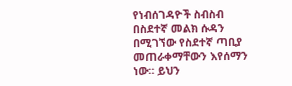የነብሰገዳዮች ስብስብ በስደተኛ መልክ ሱዳን በሚገኘው የስደተኛ ጣቢያ መጠራቀማቸውን እየሰማን ነው። ይህን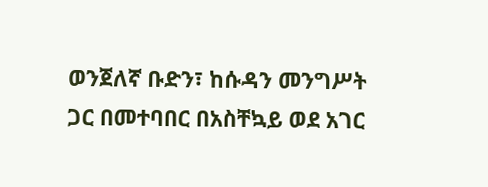ወንጀለኛ ቡድን፣ ከሱዳን መንግሥት ጋር በመተባበር በአስቸኳይ ወደ አገር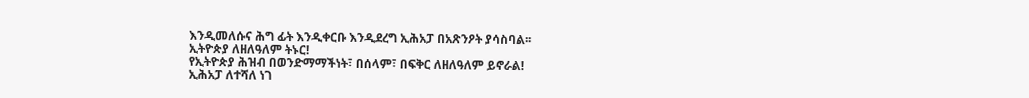እንዲመለሱና ሕግ ፊት እንዲቀርቡ እንዲደረግ ኢሕአፓ በአጽንዖት ያሳስባል፡፡
ኢትዮጵያ ለዘለዓለም ትኑር!
የኢትዮጵያ ሕዝብ በወንድማማችነት፣ በሰላም፣ በፍቅር ለዘለዓለም ይኖራል!
ኢሕአፓ ለተሻለ ነገ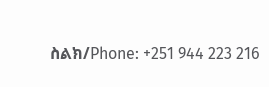ስልክ/Phone: +251 944 223 216